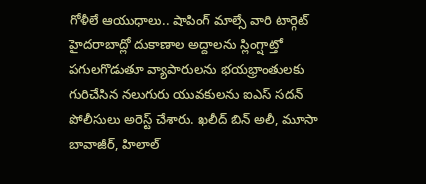గోళీలే ఆయుధాలు.. షాపింగ్ మాల్సే వారి టార్గెట్
హైదరాబాద్లో దుకాణాల అద్దాలను స్లింగ్షాట్తో పగులగొడుతూ వ్యాపారులను భయభ్రాంతులకు గురిచేసిన నలుగురు యువకులను ఐఎస్ సదన్ పోలీసులు అరెస్ట్ చేశారు. ఖలీద్ బిన్ అలీ, మూసా బావాజీర్, హిలాల్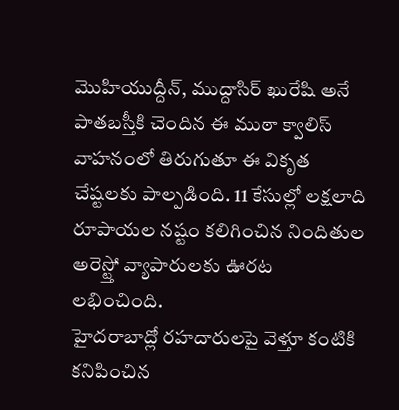మొహియుద్దీన్, ముద్దాసిర్ ఖురేషి అనే పాతబస్తీకి చెందిన ఈ ముఠా క్వాలిస్ వాహనంలో తిరుగుతూ ఈ వికృత చేష్టలకు పాల్పడింది. 11 కేసుల్లో లక్షలాది రూపాయల నష్టం కలిగించిన నిందితుల అరెస్ట్తో వ్యాపారులకు ఊరట లభించింది.
హైదరాబాద్లో రహదారులపై వెళ్తూ కంటికి కనిపించిన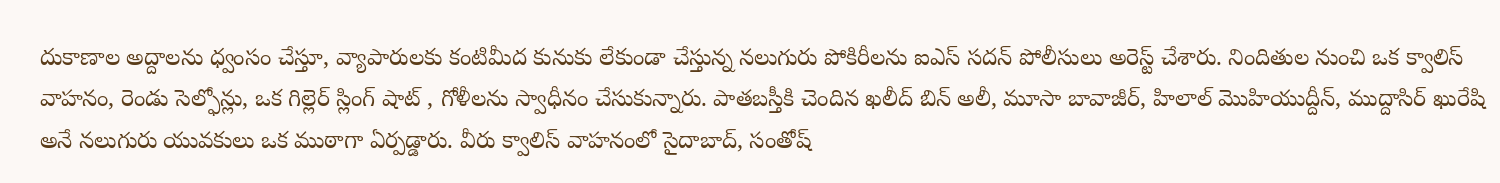దుకాణాల అద్దాలను ధ్వంసం చేస్తూ, వ్యాపారులకు కంటిమీద కునుకు లేకుండా చేస్తున్న నలుగురు పోకిరీలను ఐఎస్ సదన్ పోలీసులు అరెస్ట్ చేశారు. నిందితుల నుంచి ఒక క్వాలిస్ వాహనం, రెండు సెల్ఫోన్లు, ఒక గిల్లెర్ స్లింగ్ షాట్ , గోళీలను స్వాధీనం చేసుకున్నారు. పాతబస్తీకి చెందిన ఖలీద్ బిన్ అలీ, మూసా బావాజీర్, హిలాల్ మొహియుద్దీన్, ముద్దాసిర్ ఖురేషి అనే నలుగురు యువకులు ఒక ముఠాగా ఏర్పడ్డారు. వీరు క్వాలిస్ వాహనంలో సైదాబాద్, సంతోష్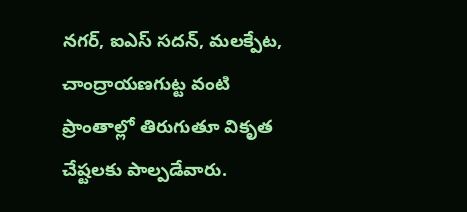నగర్, ఐఎస్ సదన్, మలక్పేట, చాంద్రాయణగుట్ట వంటి ప్రాంతాల్లో తిరుగుతూ వికృత చేష్టలకు పాల్పడేవారు.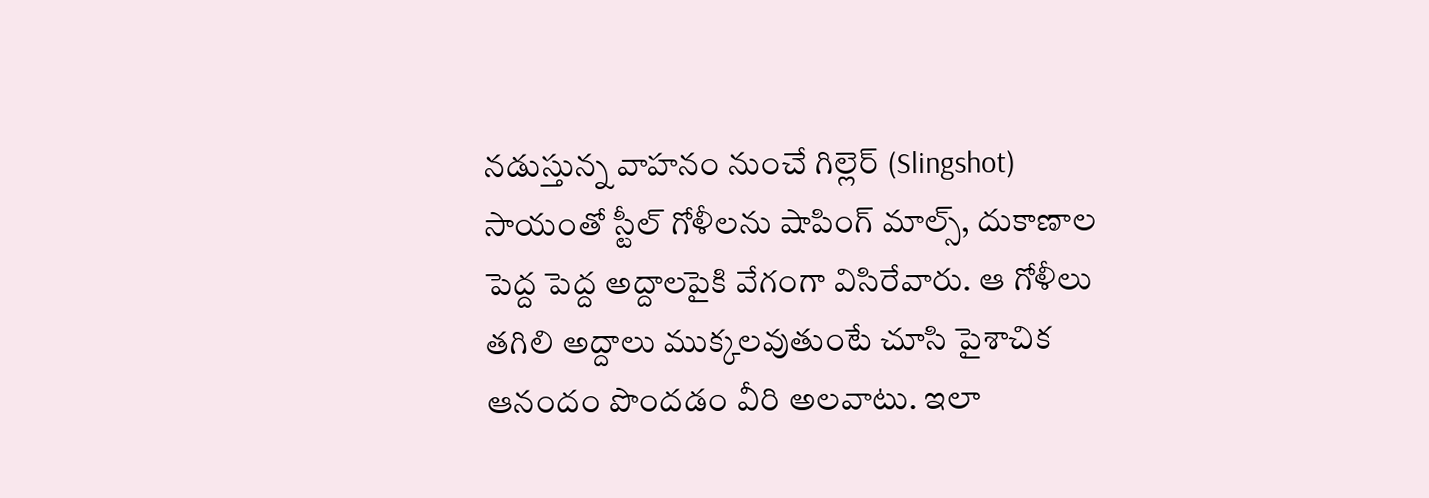నడుస్తున్న వాహనం నుంచే గిల్లెర్ (Slingshot) సాయంతో స్టీల్ గోళీలను షాపింగ్ మాల్స్, దుకాణాల పెద్ద పెద్ద అద్దాలపైకి వేగంగా విసిరేవారు. ఆ గోళీలు తగిలి అద్దాలు ముక్కలవుతుంటే చూసి పైశాచిక ఆనందం పొందడం వీరి అలవాటు. ఇలా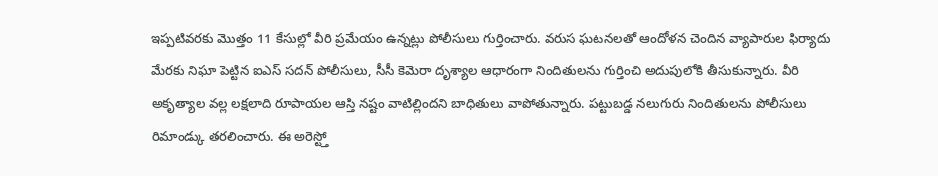ఇప్పటివరకు మొత్తం 11 కేసుల్లో వీరి ప్రమేయం ఉన్నట్లు పోలీసులు గుర్తించారు. వరుస ఘటనలతో ఆందోళన చెందిన వ్యాపారుల ఫిర్యాదు మేరకు నిఘా పెట్టిన ఐఎస్ సదన్ పోలీసులు, సీసీ కెమెరా దృశ్యాల ఆధారంగా నిందితులను గుర్తించి అదుపులోకి తీసుకున్నారు. వీరి అకృత్యాల వల్ల లక్షలాది రూపాయల ఆస్తి నష్టం వాటిల్లిందని బాధితులు వాపోతున్నారు. పట్టుబడ్డ నలుగురు నిందితులను పోలీసులు రిమాండ్కు తరలించారు. ఈ అరెస్ట్తో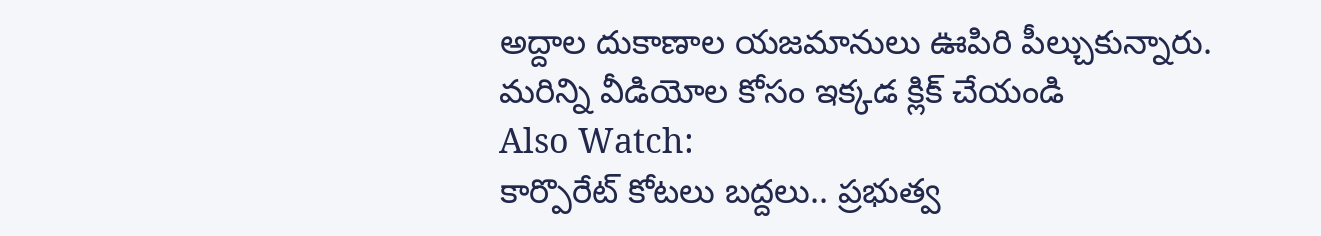అద్దాల దుకాణాల యజమానులు ఊపిరి పీల్చుకున్నారు.
మరిన్ని వీడియోల కోసం ఇక్కడ క్లిక్ చేయండి
Also Watch:
కార్పొరేట్ కోటలు బద్దలు.. ప్రభుత్వ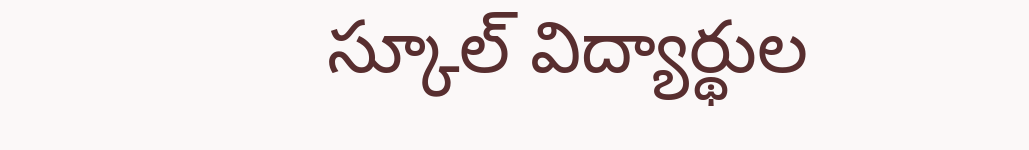స్కూల్ విద్యార్థుల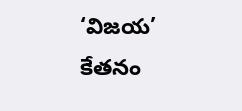‘విజయ’ కేతనం